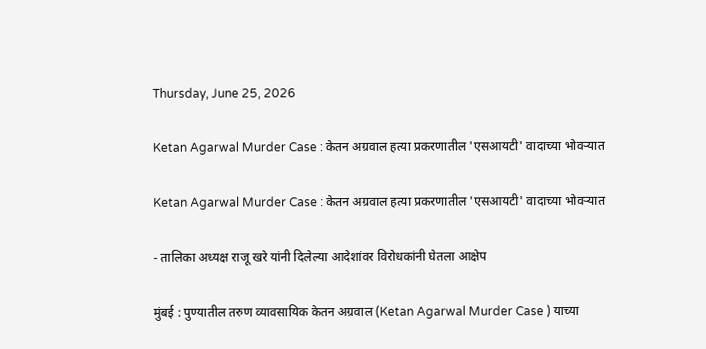Thursday, June 25, 2026

Ketan Agarwal Murder Case : केतन अग्रवाल हत्या प्रकरणातील 'एसआयटी' वादाच्या भोवऱ्यात

Ketan Agarwal Murder Case : केतन अग्रवाल हत्या प्रकरणातील 'एसआयटी' वादाच्या भोवऱ्यात

- तालिका अध्यक्ष राजू खरे यांनी दिलेल्या आदेशांवर विरोधकांनी घेतला आक्षेप

मुंबई : पुण्यातील तरुण व्यावसायिक केतन अग्रवाल (Ketan Agarwal Murder Case ) याच्या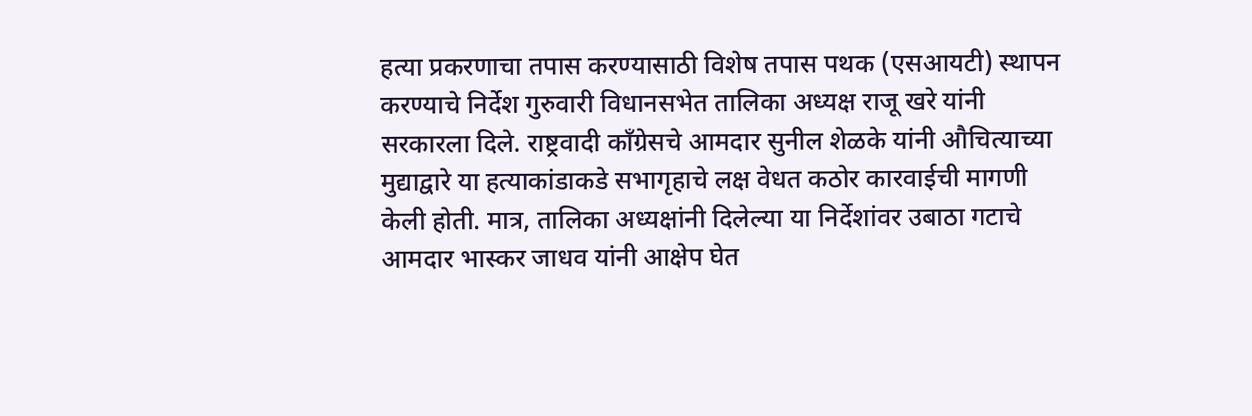हत्या प्रकरणाचा तपास करण्यासाठी विशेष तपास पथक (एसआयटी) स्थापन करण्याचे निर्देश गुरुवारी विधानसभेत तालिका अध्यक्ष राजू खरे यांनी सरकारला दिले. राष्ट्रवादी काँग्रेसचे आमदार सुनील शेळके यांनी औचित्याच्या मुद्याद्वारे या हत्याकांडाकडे सभागृहाचे लक्ष वेधत कठोर कारवाईची मागणी केली होती. मात्र, तालिका अध्यक्षांनी दिलेल्या या निर्देशांवर उबाठा गटाचे आमदार भास्कर जाधव यांनी आक्षेप घेत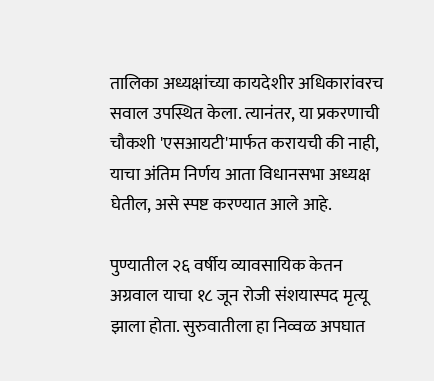तालिका अध्यक्षांच्या कायदेशीर अधिकारांवरच सवाल उपस्थित केला. त्यानंतर, या प्रकरणाची चौकशी 'एसआयटी'मार्फत करायची की नाही, याचा अंतिम निर्णय आता विधानसभा अध्यक्ष घेतील, असे स्पष्ट करण्यात आले आहे.

पुण्यातील २६ वर्षीय व्यावसायिक केतन अग्रवाल याचा १८ जून रोजी संशयास्पद मृत्यू झाला होता. सुरुवातीला हा निव्वळ अपघात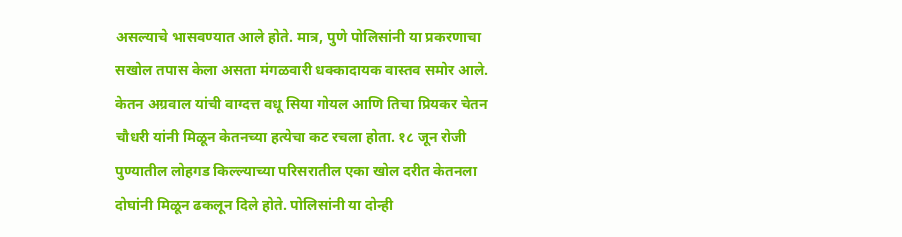असल्याचे भासवण्यात आले होते. मात्र, पुणे पोलिसांनी या प्रकरणाचा सखोल तपास केला असता मंगळवारी धक्कादायक वास्तव समोर आले. केतन अग्रवाल यांची वाग्दत्त वधू सिया गोयल आणि तिचा प्रियकर चेतन चौधरी यांनी मिळून केतनच्या हत्येचा कट रचला होता. १८ जून रोजी पुण्यातील लोहगड किल्ल्याच्या परिसरातील एका खोल दरीत केतनला दोघांनी मिळून ढकलून दिले होते. पोलिसांनी या दोन्ही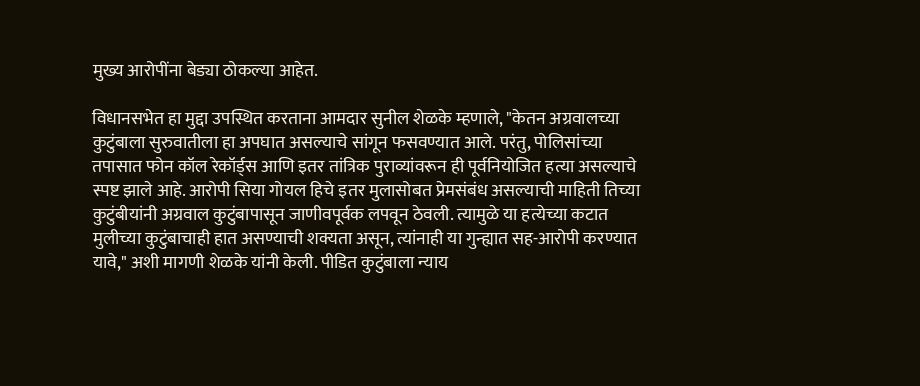मुख्य आरोपींना बेड्या ठोकल्या आहेत.

विधानसभेत हा मुद्दा उपस्थित करताना आमदार सुनील शेळके म्हणाले, "केतन अग्रवालच्या कुटुंबाला सुरुवातीला हा अपघात असल्याचे सांगून फसवण्यात आले. परंतु, पोलिसांच्या तपासात फोन कॉल रेकॉर्ड्स आणि इतर तांत्रिक पुराव्यांवरून ही पूर्वनियोजित हत्या असल्याचे स्पष्ट झाले आहे. आरोपी सिया गोयल हिचे इतर मुलासोबत प्रेमसंबंध असल्याची माहिती तिच्या कुटुंबीयांनी अग्रवाल कुटुंबापासून जाणीवपूर्वक लपवून ठेवली. त्यामुळे या हत्येच्या कटात मुलीच्या कुटुंबाचाही हात असण्याची शक्यता असून, त्यांनाही या गुन्ह्यात सह-आरोपी करण्यात यावे," अशी मागणी शेळके यांनी केली. पीडित कुटुंबाला न्याय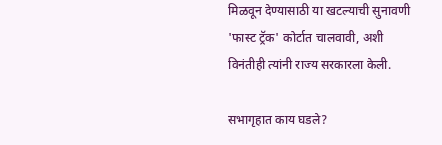मिळवून देण्यासाठी या खटल्याची सुनावणी 'फास्ट ट्रॅक' कोर्टात चालवावी, अशी विनंतीही त्यांनी राज्य सरकारला केली.

सभागृहात काय घडले?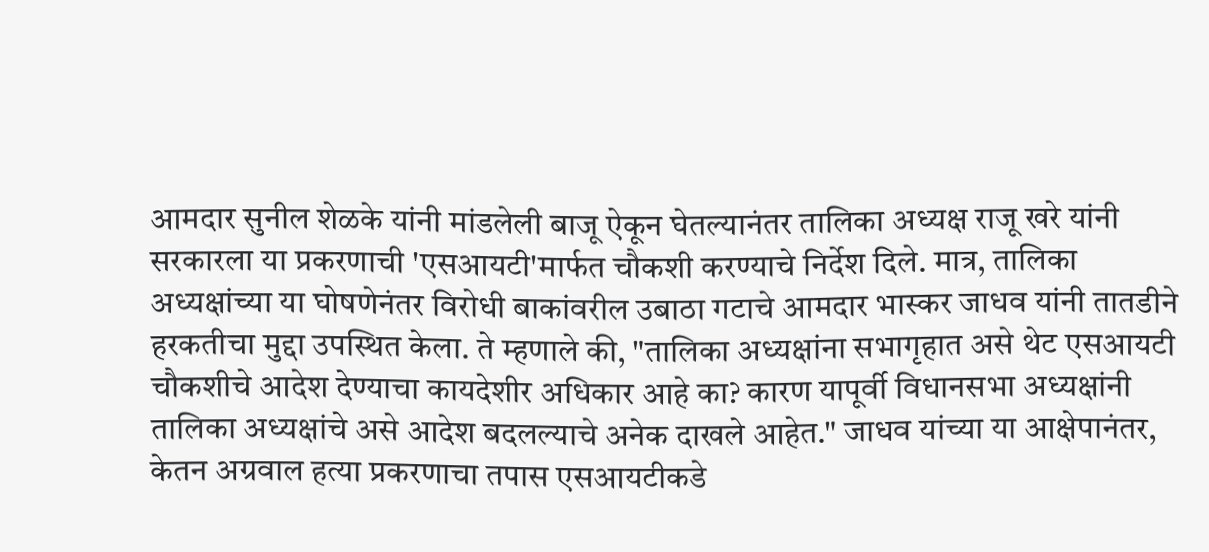आमदार सुनील शेळके यांनी मांडलेली बाजू ऐकून घेतल्यानंतर तालिका अध्यक्ष राजू खरे यांनी सरकारला या प्रकरणाची 'एसआयटी'मार्फत चौकशी करण्याचे निर्देश दिले. मात्र, तालिका अध्यक्षांच्या या घोषणेनंतर विरोधी बाकांवरील उबाठा गटाचे आमदार भास्कर जाधव यांनी तातडीने हरकतीचा मुद्दा उपस्थित केला. ते म्हणाले की, "तालिका अध्यक्षांना सभागृहात असे थेट एसआयटी चौकशीचे आदेश देण्याचा कायदेशीर अधिकार आहे का? कारण यापूर्वी विधानसभा अध्यक्षांनी तालिका अध्यक्षांचे असे आदेश बदलल्याचे अनेक दाखले आहेत." जाधव यांच्या या आक्षेपानंतर, केतन अग्रवाल हत्या प्रकरणाचा तपास एसआयटीकडे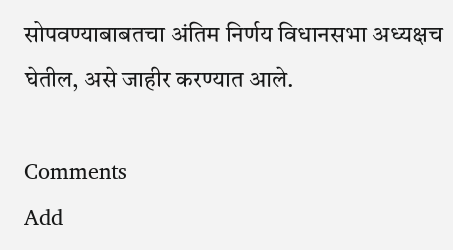सोपवण्याबाबतचा अंतिम निर्णय विधानसभा अध्यक्षच घेतील, असे जाहीर करण्यात आले.

Comments
Add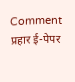Comment
प्रहार ई-पेपर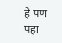हे पण पहा